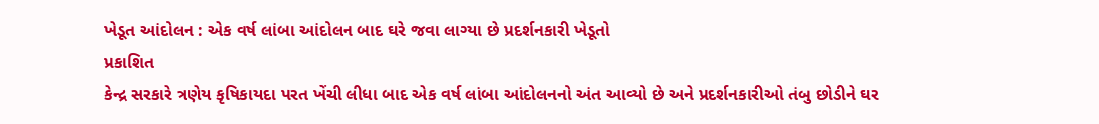ખેડૂત આંદોલન : એક વર્ષ લાંબા આંદોલન બાદ ઘરે જવા લાગ્યા છે પ્રદર્શનકારી ખેડૂતો
પ્રકાશિત
કેન્દ્ર સરકારે ત્રણેય કૃષિકાયદા પરત ખેંચી લીધા બાદ એક વર્ષ લાંબા આંદોલનનો અંત આવ્યો છે અને પ્રદર્શનકારીઓ તંબુ છોડીને ઘર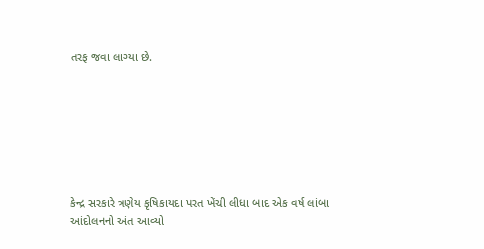તરફ જવા લાગ્યા છે.







કેન્દ્ર સરકારે ત્રણેય કૃષિકાયદા પરત ખેંચી લીધા બાદ એક વર્ષ લાંબા આંદોલનનો અંત આવ્યો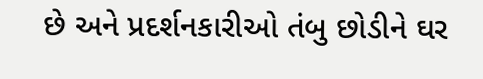છે અને પ્રદર્શનકારીઓ તંબુ છોડીને ઘર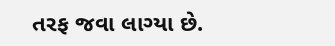તરફ જવા લાગ્યા છે.